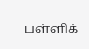பள்ளிக்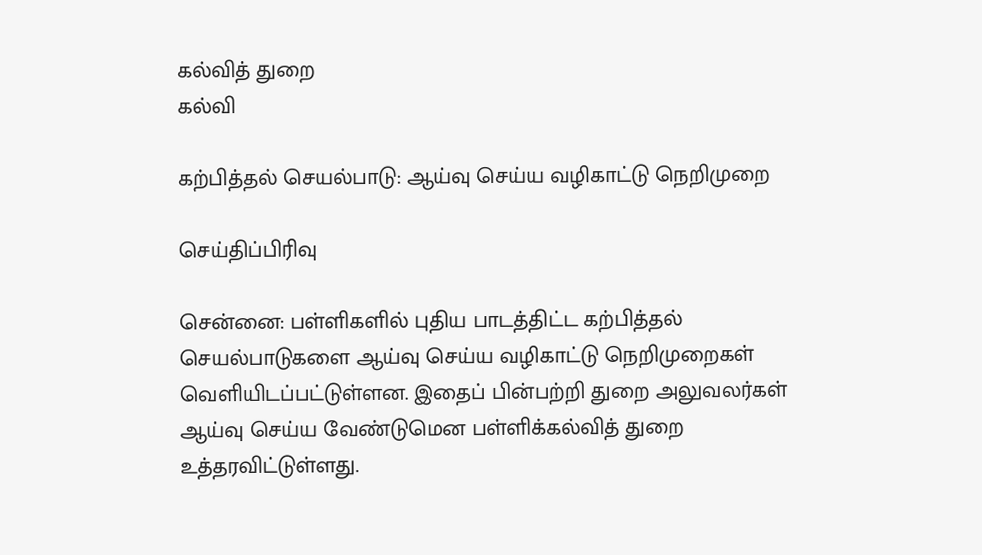கல்வித் துறை
கல்வி

கற்பித்தல் செயல்பாடு: ஆய்வு செய்ய வழிகாட்டு நெறிமுறை

செய்திப்பிரிவு

சென்னை: பள்ளிகளில் புதிய பாடத்திட்ட கற்பித்தல் செயல்பாடுகளை ஆய்வு செய்ய வழிகாட்டு நெறிமுறைகள் வெளியிடப்பட்டுள்ளன. இதைப் பின்பற்றி துறை அலுவலர்கள் ஆய்வு செய்ய வேண்டுமென பள்ளிக்கல்வித் துறை உத்தரவிட்டுள்ளது.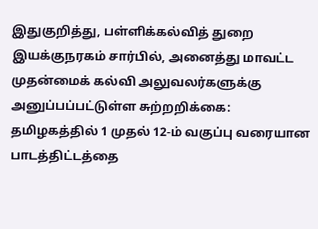இதுகுறித்து, பள்ளிக்கல்வித் துறை இயக்குநரகம் சார்பில், அனைத்து மாவட்ட முதன்மைக் கல்வி அலுவலர்களுக்கு அனுப்பப்பட்டுள்ள சுற்றறிக்கை: தமிழகத்தில் 1 முதல் 12-ம் வகுப்பு வரையான பாடத்திட்டத்தை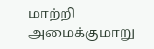மாற்றி அமைக்குமாறு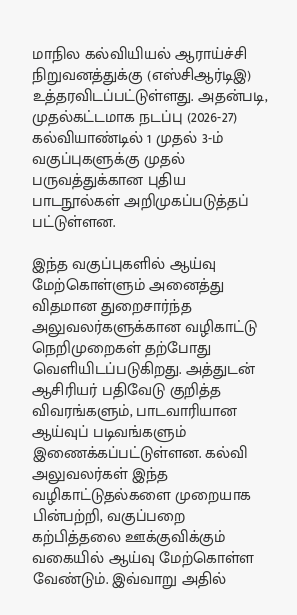மாநில கல்வியியல் ஆராய்ச்சி நிறுவனத்துக்கு (எஸ்சிஆர்டிஇ) உத்தரவிடப்பட்டுள்ளது. அதன்படி, முதல்கட்டமாக நடப்பு (2026-27) கல்வியாண்டில் 1 முதல் 3-ம் வகுப்புகளுக்கு முதல் பருவத்துக்கான புதிய பாடநூல்கள் அறிமுகப்படுத்தப் பட்டுள்ளன.

இந்த வகுப்புகளில் ஆய்வு மேற்கொள்ளும் அனைத்து விதமான துறைசார்ந்த அலுவலர்களுக்கான வழிகாட்டு நெறிமுறைகள் தற்போது வெளியிடப்படுகிறது. அத்துடன் ஆசிரியர் பதிவேடு குறித்த விவரங்களும், பாடவாரியான ஆய்வுப் படிவங்களும் இணைக்கப்பட்டுள்ளன. கல்வி அலுவலர்கள் இந்த வழிகாட்டுதல்களை முறையாக பின்பற்றி, வகுப்பறை கற்பித்தலை ஊக்குவிக்கும் வகையில் ஆய்வு மேற்கொள்ள வேண்டும். இவ்வாறு அதில்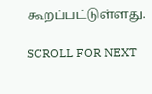கூறப்பட்டுள்ளது.

SCROLL FOR NEXT